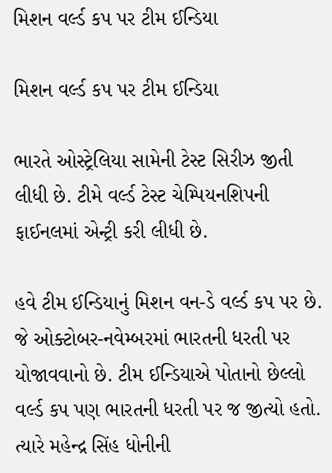મિશન વર્લ્ડ કપ પર ટીમ ઈન્ડિયા

મિશન વર્લ્ડ કપ પર ટીમ ઈન્ડિયા

ભારતે ઓસ્ટ્રેલિયા સામેની ટેસ્ટ સિરીઝ જીતી લીધી છે. ટીમે વર્લ્ડ ટેસ્ટ ચેમ્પિયનશિપની ફાઈનલમાં એન્ટ્રી કરી લીધી છે.

હવે ટીમ ઈન્ડિયાનું મિશન વન-ડે વર્લ્ડ કપ પર છે. જે ઓક્ટોબર-નવેમ્બરમાં ભારતની ધરતી પર યોજાવવાનો છે. ટીમ ઈન્ડિયાએ પોતાનો છેલ્લો વર્લ્ડ કપ પણ ભારતની ધરતી પર જ જીત્યો હતો. ત્યારે મહેન્દ્ર સિંહ ધોનીની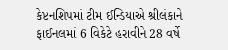કેપ્ટનશિપમાં ટીમ ઈન્ડિયાએ શ્રીલંકાને ફાઈનલમાં 6 વિકેટે હરાવીને 28 વર્ષે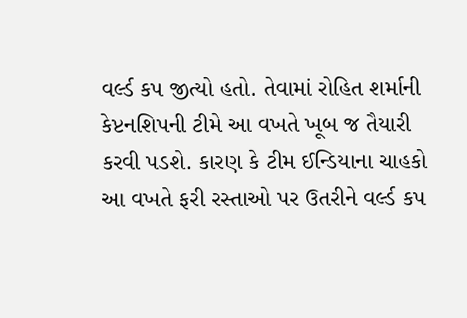વર્લ્ડ કપ જીત્યો હતો. તેવામાં રોહિત શર્માની કેપ્ટનશિપની ટીમે આ વખતે ખૂબ જ તૈયારી કરવી પડશે. કારણ કે ટીમ ઈન્ડિયાના ચાહકો આ વખતે ફરી રસ્તાઓ પર ઉતરીને વર્લ્ડ કપ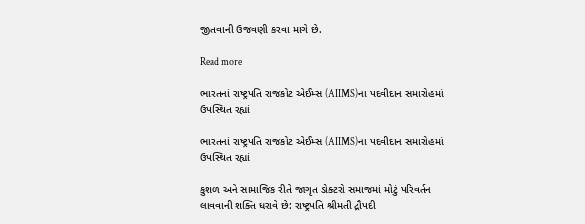જીતવાની ઉજવણી કરવા માગે છે.

Read more

ભારતનાં રાષ્ટ્રપતિ રાજકોટ એઈમ્સ (AIIMS)ના પદવીદાન સમારોહમાં ઉપસ્થિત રહ્યાં

ભારતનાં રાષ્ટ્રપતિ રાજકોટ એઈમ્સ (AIIMS)ના પદવીદાન સમારોહમાં ઉપસ્થિત રહ્યાં

કુશળ અને સામાજિક રીતે જાગૃત ડોક્ટરો સમાજમાં મોટું પરિવર્તન લાવવાની શક્તિ ધરાવે છે: રાષ્ટ્રપતિ શ્રીમતી દ્રૌપદી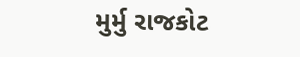મુર્મુ રાજકોટ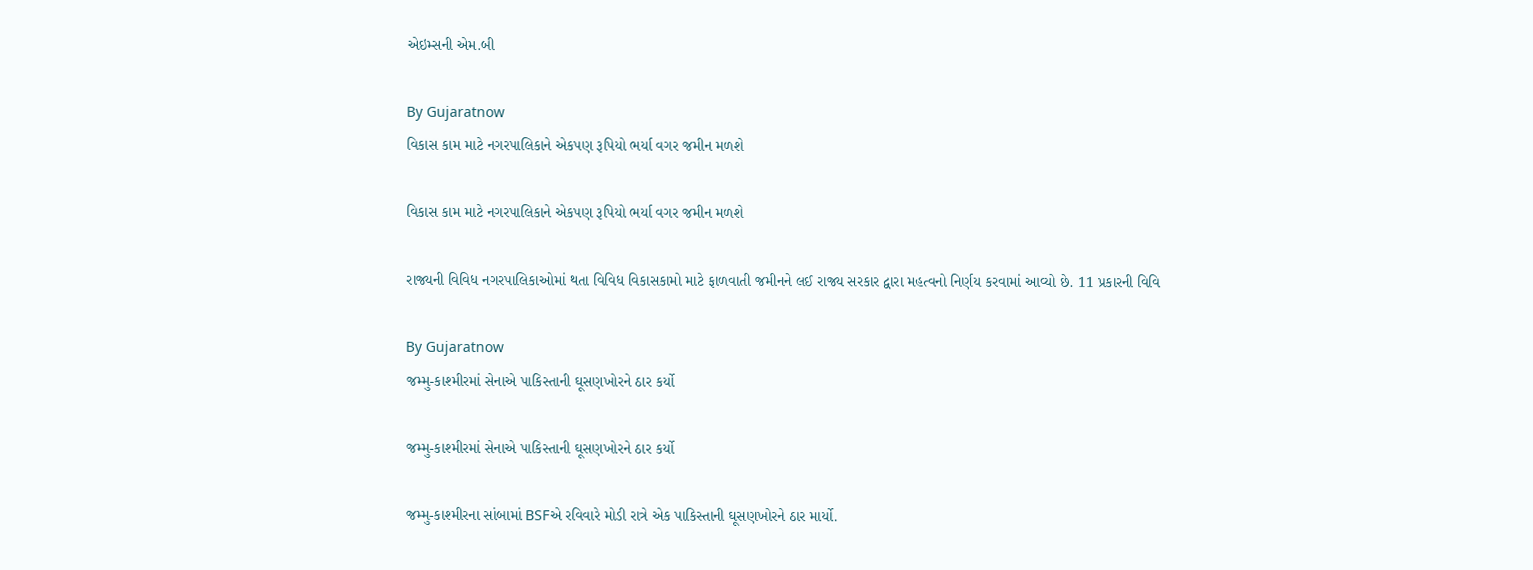એઇમ્સની એમ.બી

By Gujaratnow
વિકાસ કામ માટે નગરપાલિકાને એકપણ રૂપિયો ભર્યા વગર જમીન મળશે

વિકાસ કામ માટે નગરપાલિકાને એકપણ રૂપિયો ભર્યા વગર જમીન મળશે

રાજ્યની વિવિધ નગરપાલિકાઓમાં થતા વિવિધ વિકાસકામો માટે ફાળવાતી જમીનને લઈ રાજ્ય સરકાર દ્વારા મહત્વનો નિર્ણય કરવામાં આવ્યો છે. 11 પ્રકારની વિવિ

By Gujaratnow
જમ્મુ-કાશ્મીરમાં સેનાએ પાકિસ્તાની ઘૂસણખોરને ઠાર કર્યો

જમ્મુ-કાશ્મીરમાં સેનાએ પાકિસ્તાની ઘૂસણખોરને ઠાર કર્યો

જમ્મુ-કાશ્મીરના સાંબામાં BSFએ રવિવારે મોડી રાત્રે એક પાકિસ્તાની ઘૂસણખોરને ઠાર માર્યો.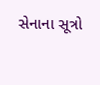સેનાના સૂત્રો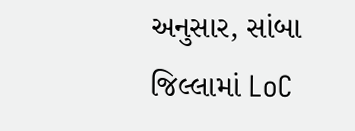અનુસાર, સાંબા જિલ્લામાં LoC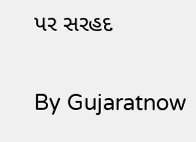પર સરહદ

By Gujaratnow